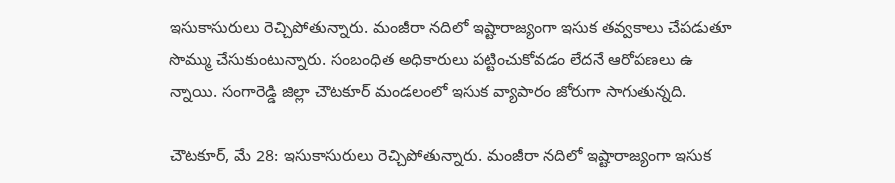ఇసుకాసురులు రెచ్చిపోతున్నారు. మంజీరా నదిలో ఇష్టారాజ్యంగా ఇసుక తవ్వకాలు చేపడుతూ సొమ్ము చేసుకుంటున్నారు. సంబంధిత అధికారులు పట్టించుకోవడం లేదనే ఆరోపణలు ఉ న్నాయి. సంగారెడ్డి జిల్లా చౌటకూర్ మండలంలో ఇసుక వ్యాపారం జోరుగా సాగుతున్నది.

చౌటకూర్, మే 28: ఇసుకాసురులు రెచ్చిపోతున్నారు. మంజీరా నదిలో ఇష్టారాజ్యంగా ఇసుక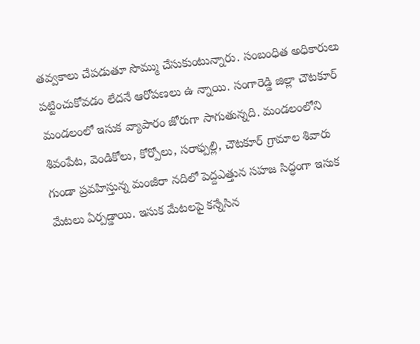తవ్వకాలు చేపడుతూ సొమ్ము చేసుకుంటున్నారు. సంబంధిత అధికారులు పట్టించుకోవడం లేదనే ఆరోపణలు ఉ న్నాయి. సంగారెడ్డి జిల్లా చౌటకూర్ మండలంలో ఇసుక వ్యాపారం జోరుగా సాగుతున్నది. మండలంలోని శివంపేట, వెండికోలు, కోర్పోలు, సరాఫ్పల్లి, చౌటకూర్ గ్రామాల శివారు గుండా ప్రవహిస్తున్న మంజీరా నదిలో పెద్దఎత్తున సహజ సిద్ధంగా ఇసుక మేటలు ఏర్పడ్డాయి. ఇసుక మేటలపై కన్నేసిన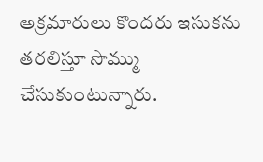అక్రమారులు కొందరు ఇసుకను తరలిస్తూ సొమ్ము చేసుకుంటున్నారు.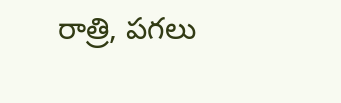రాత్రి, పగలు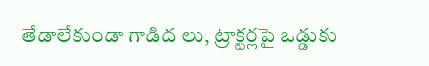తేడాలేకుండా గాడిద లు, ట్రాక్టర్లపై ఒడ్డుకు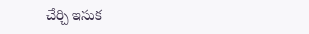చేర్చి ఇసుక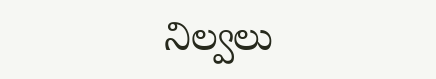నిల్వలు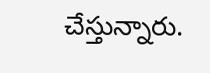చేస్తున్నారు.